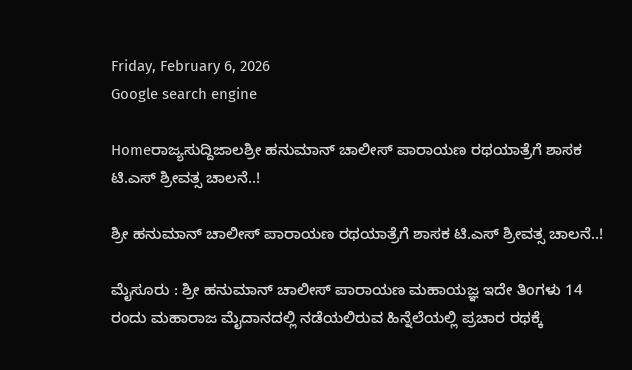Friday, February 6, 2026
Google search engine

Homeರಾಜ್ಯಸುದ್ದಿಜಾಲಶ್ರೀ ಹನುಮಾನ್ ಚಾಲೀಸ್ ಪಾರಾಯಣ ರಥಯಾತ್ರೆಗೆ ಶಾಸಕ ಟಿ.ಎಸ್ ಶ್ರೀವತ್ಸ ಚಾಲನೆ..!

ಶ್ರೀ ಹನುಮಾನ್ ಚಾಲೀಸ್ ಪಾರಾಯಣ ರಥಯಾತ್ರೆಗೆ ಶಾಸಕ ಟಿ.ಎಸ್ ಶ್ರೀವತ್ಸ ಚಾಲನೆ..!

ಮೈಸೂರು : ಶ್ರೀ ಹನುಮಾನ್ ಚಾಲೀಸ್ ಪಾರಾಯಣ ಮಹಾಯಜ್ಞ ಇದೇ ತಿಂಗಳು 14 ರಂದು ಮಹಾರಾಜ ಮೈದಾನದಲ್ಲಿ ನಡೆಯಲಿರುವ ಹಿನ್ನೆಲೆಯಲ್ಲಿ ಪ್ರಚಾರ ರಥಕ್ಕೆ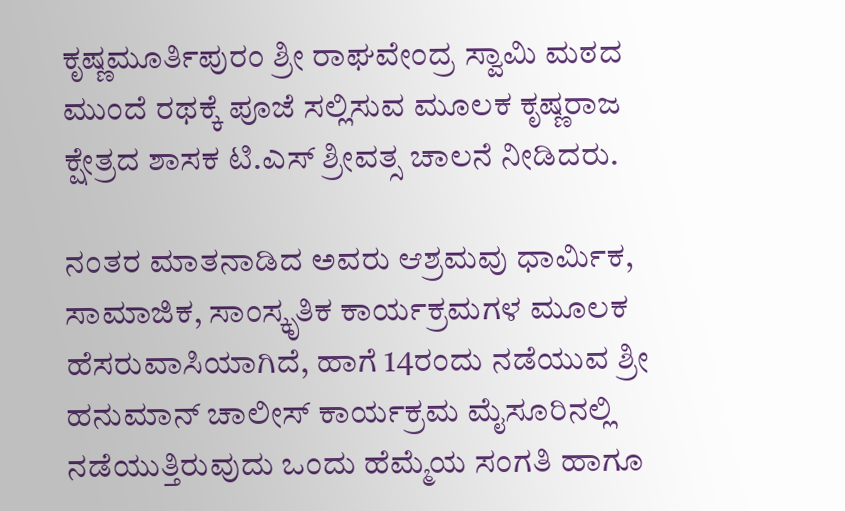ಕೃಷ್ಣಮೂರ್ತಿಪುರಂ ಶ್ರೀ ರಾಘವೇಂದ್ರ ಸ್ವಾಮಿ ಮಠದ ಮುಂದೆ ರಥಕ್ಕೆ ಪೂಜೆ ಸಲ್ಲಿಸುವ ಮೂಲಕ ಕೃಷ್ಣರಾಜ ಕ್ಷೇತ್ರದ ಶಾಸಕ ಟಿ.ಎಸ್ ಶ್ರೀವತ್ಸ ಚಾಲನೆ ನೀಡಿದರು.

ನಂತರ ಮಾತನಾಡಿದ ಅವರು ಆಶ್ರಮವು ಧಾರ್ಮಿಕ, ಸಾಮಾಜಿಕ, ಸಾಂಸ್ಕೃತಿಕ ಕಾರ್ಯಕ್ರಮಗಳ ಮೂಲಕ ಹೆಸರುವಾಸಿಯಾಗಿದೆ, ಹಾಗೆ 14ರಂದು ನಡೆಯುವ ಶ್ರೀ ಹನುಮಾನ್ ಚಾಲೀಸ್ ಕಾರ್ಯಕ್ರಮ ಮೈಸೂರಿನಲ್ಲಿ ನಡೆಯುತ್ತಿರುವುದು ಒಂದು ಹೆಮ್ಮೆಯ ಸಂಗತಿ ಹಾಗೂ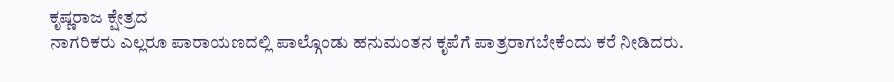ಕೃಷ್ಣರಾಜ ಕ್ಷೇತ್ರದ
ನಾಗರಿಕರು ಎಲ್ಲರೂ ಪಾರಾಯಣದಲ್ಲಿ ಪಾಲ್ಗೊಂಡು ಹನುಮಂತನ ಕೃಪೆಗೆ ಪಾತ್ರರಾಗಬೇಕೆಂದು ಕರೆ ನೀಡಿದರು.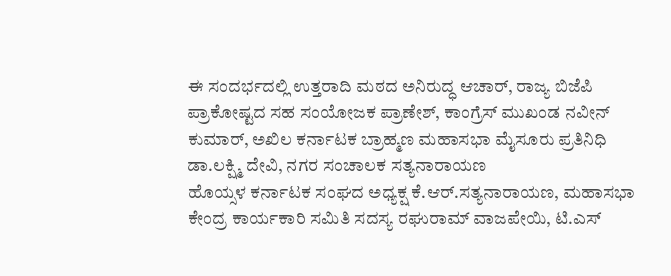ಈ ಸಂದರ್ಭದಲ್ಲಿ ಉತ್ತರಾದಿ ಮಠದ ಅನಿರುದ್ಧ ಆಚಾರ್, ರಾಜ್ಯ ಬಿಜೆಪಿ ಪ್ರಾಕೋಷ್ಟದ ಸಹ ಸಂಯೋಜಕ ಪ್ರಾಣೇಶ್, ಕಾಂಗ್ರೆಸ್ ಮುಖಂಡ ನವೀನ್ ಕುಮಾರ್, ಅಖಿಲ ಕರ್ನಾಟಕ ಬ್ರಾಹ್ಮಣ ಮಹಾಸಭಾ ಮೈಸೂರು ಪ್ರತಿನಿಧಿ ಡಾ.ಲಕ್ಷ್ಮಿ ದೇವಿ, ನಗರ ಸಂಚಾಲಕ ಸತ್ಯನಾರಾಯಣ
ಹೊಯ್ಸಳ ಕರ್ನಾಟಕ ಸಂಘದ ಅಧ್ಯಕ್ಷ ಕೆ.ಆರ್.ಸತ್ಯನಾರಾಯಣ, ಮಹಾಸಭಾ ಕೇಂದ್ರ ಕಾರ್ಯಕಾರಿ ಸಮಿತಿ ಸದಸ್ಯ ರಘುರಾಮ್ ವಾಜಪೇಯಿ, ಟಿ.ಎಸ್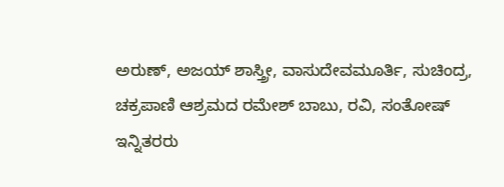ಅರುಣ್, ಅಜಯ್ ಶಾಸ್ತ್ರೀ, ವಾಸುದೇವಮೂರ್ತಿ, ಸುಚಿಂದ್ರ, ಚಕ್ರಪಾಣಿ ಆಶ್ರಮದ ರಮೇಶ್ ಬಾಬು, ರವಿ, ಸಂತೋಷ್ ಇನ್ನಿತರರು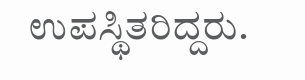ಉಪಸ್ಥಿತರಿದ್ದರು.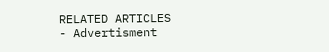RELATED ARTICLES
- Advertisment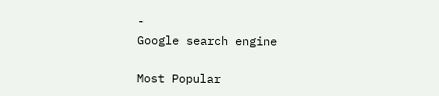-
Google search engine

Most Popular